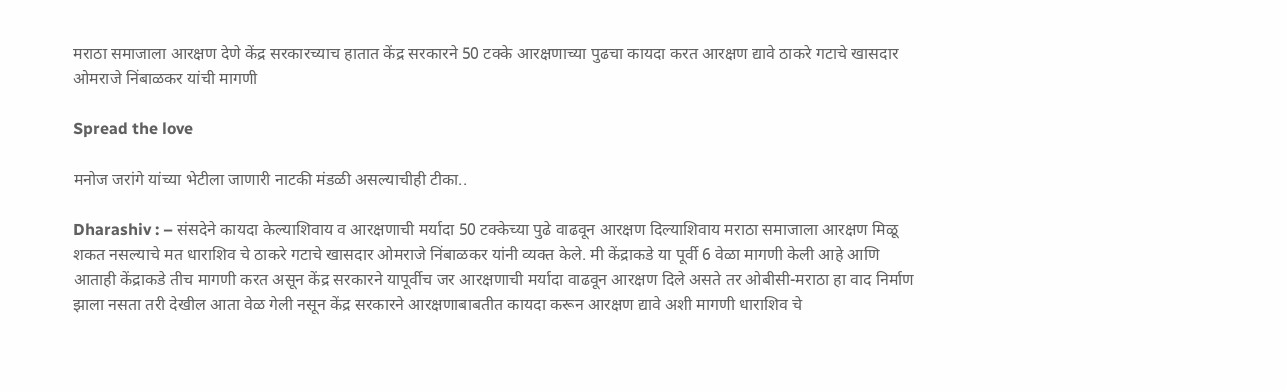मराठा समाजाला आरक्षण देणे केंद्र सरकारच्याच हातात केंद्र सरकारने 50 टक्के आरक्षणाच्या पुढचा कायदा करत आरक्षण द्यावे ठाकरे गटाचे खासदार ओमराजे निंबाळकर यांची मागणी

Spread the love

मनोज जरांगे यांच्या भेटीला जाणारी नाटकी मंडळी असल्याचीही टीका..

Dharashiv : – संसदेने कायदा केल्याशिवाय व आरक्षणाची मर्यादा 50 टक्केच्या पुढे वाढवून आरक्षण दिल्याशिवाय मराठा समाजाला आरक्षण मिळू शकत नसल्याचे मत धाराशिव चे ठाकरे गटाचे खासदार ओमराजे निंबाळकर यांनी व्यक्त केले. मी केंद्राकडे या पूर्वी 6 वेळा मागणी केली आहे आणि आताही केंद्राकडे तीच मागणी करत असून केंद्र सरकारने यापूर्वीच जर आरक्षणाची मर्यादा वाढवून आरक्षण दिले असते तर ओबीसी-मराठा हा वाद निर्माण झाला नसता तरी देखील आता वेळ गेली नसून केंद्र सरकारने आरक्षणाबाबतीत कायदा करून आरक्षण द्यावे अशी मागणी धाराशिव चे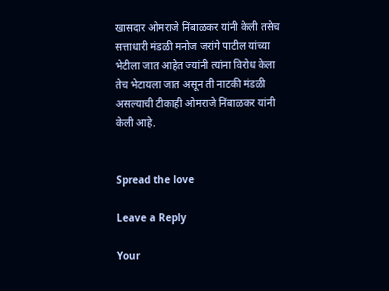खासदार ओमराजे निंबाळकर यांनी केली तसेच सत्ताधारी मंडळी मनोज जरांगे पाटील यांच्या भेटीला जात आहेत ज्यांनी त्यांना विरोध केला तेच भेटायला जात असून ती नाटकी मंडळी असल्याची टीकाही ओमराजे निंबाळकर यांनी केली आहे.


Spread the love

Leave a Reply

Your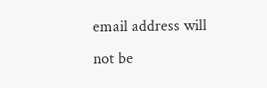email address will not be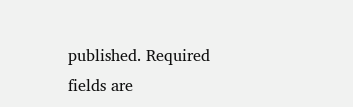published. Required fields are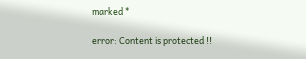marked *

error: Content is protected !!